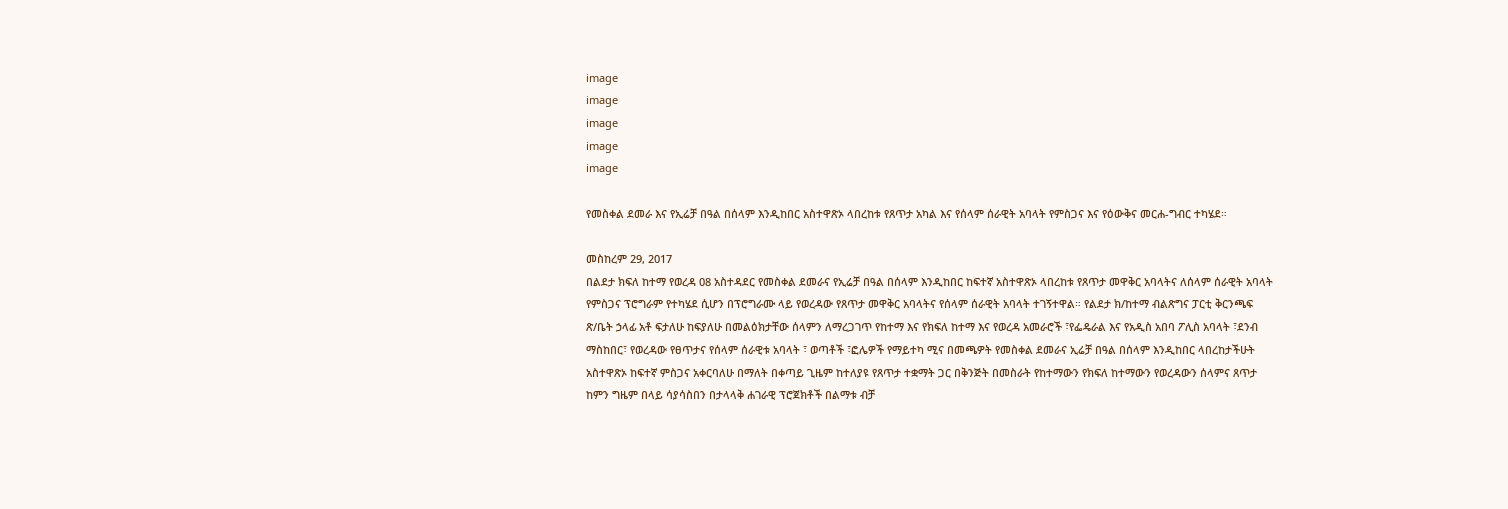image
image
image
image
image

የመስቀል ደመራ እና የኢሬቻ በዓል በሰላም እንዲከበር አስተዋጽኦ ላበረከቱ የጸጥታ አካል እና የሰላም ሰራዊት አባላት የምስጋና እና የዕውቅና መርሐ-ግብር ተካሄደ።

መስከረም 29, 2017
በልደታ ክፍለ ከተማ የወረዳ 08 አስተዳደር የመስቀል ደመራና የኢሬቻ በዓል በሰላም እንዲከበር ከፍተኛ አስተዋጽኦ ላበረከቱ የጸጥታ መዋቅር አባላትና ለሰላም ሰራዊት አባላት የምስጋና ፕሮግራም የተካሄደ ሲሆን በፕሮግራሙ ላይ የወረዳው የጸጥታ መዋቅር አባላትና የሰላም ሰራዊት አባላት ተገኝተዋል። የልደታ ክ/ከተማ ብልጽግና ፓርቲ ቅርንጫፍ ጽ/ቤት ኃላፊ አቶ ፍታለሁ ከፍያለሁ በመልዕክታቸው ሰላምን ለማረጋገጥ የከተማ እና የክፍለ ከተማ እና የወረዳ አመራሮች ፣የፌዴራል እና የአዲስ አበባ ፖሊስ አባላት ፣ደንብ ማስከበር፣ የወረዳው የፀጥታና የሰላም ሰራዊቱ አባላት ፣ ወጣቶች ፣ፎሌዎች የማይተካ ሚና በመጫዎት የመስቀል ደመራና ኢሬቻ በዓል በሰላም እንዲከበር ላበረከታችሁት አስተዋጽኦ ከፍተኛ ምስጋና አቀርባለሁ በማለት በቀጣይ ጊዜም ከተለያዩ የጸጥታ ተቋማት ጋር በቅንጅት በመስራት የከተማውን የክፍለ ከተማውን የወረዳውን ሰላምና ጸጥታ ከምን ግዜም በላይ ሳያሳስበን በታላላቅ ሐገራዊ ፕሮጀክቶች በልማቱ ብቻ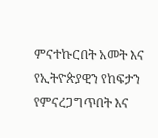ምናተኩርበት አመት እና የኢትዮጵያዊን የከፍታን የምናረጋግጥበት እና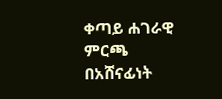ቀጣይ ሐገራዊ ምርጫ በአሸናፊነት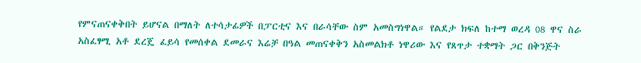የምናጠናቀቅበት ይሆናል በማለት ለተሳታፊዎች በፓርቲና እና በራሳቸው ስም አመስግነዋል። የልደታ ክፍለ ከተማ ወረዳ 08 ዋና ስራ አስፈፃሚ አቶ ደረጄ ፈይሳ የመሰቀል ደመራና እሬቻ በዓል መጠናቀቅን አስመልክቶ ነዋሪው እና የጸጥታ ተቋማት ጋር በቅንጅት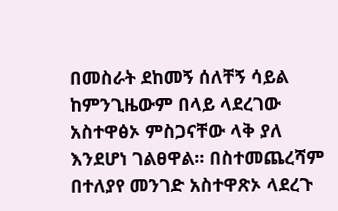በመስራት ደከመኝ ሰለቸኝ ሳይል ከምንጊዜውም በላይ ላደረገው አስተዋፅኦ ምስጋናቸው ላቅ ያለ እንደሆነ ገልፀዋል። በስተመጨረሻም በተለያየ መንገድ አስተዋጽኦ ላደረጉ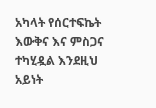አካላት የሰርተፍኬት እውቅና እና ምስጋና ተካሂዷል እንደዚህ አይነት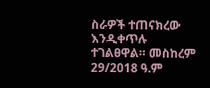ስራዎች ተጠናክረው እንዲቀጥሉ ተገልፀዋል። መስከረም 29/2018 ዓ.ም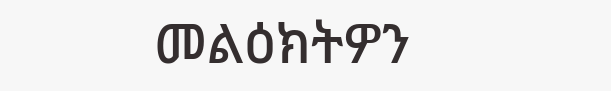መልዕክትዎን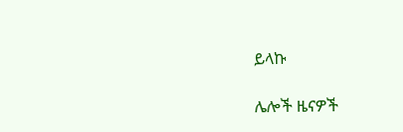ይላኩ

ሌሎች ዜናዎች